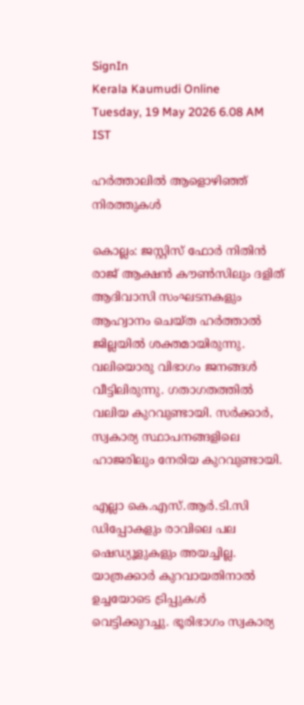SignIn
Kerala Kaumudi Online
Tuesday, 19 May 2026 6.08 AM IST

ഹർത്താലിൽ ആളൊഴിഞ്ഞ് നിരത്തുകൾ

കൊല്ലം: ജസ്റ്റിസ് ഫോർ നിതിൻ രാജ് ആക്ഷൻ കൗൺസിലും ദളിത് ആദിവാസി സംഘടനകളും ആഹ്വാനം ചെയ്ത ഹർത്താൽ ജില്ലയിൽ ശക്തമായിരുന്നു. വലിയൊരു വിഭാഗം ജനങ്ങൾ വീട്ടിലിരുന്നു. ഗതാഗതത്തിൽ വലിയ കുറവുണ്ടായി. സർക്കാർ, സ്വകാര്യ സ്ഥാപനങ്ങളിലെ ഹാജരിലും നേരിയ കുറവുണ്ടായി.

എല്ലാ കെ.എസ്.ആർ.ടി.സി ഡിപ്പോകളും രാവിലെ പല ഷെഡ്യൂളുകളും അയച്ചില്ല. യാത്രക്കാർ കുറവായതിനാൽ ഉച്ചയോടെ ട്രിപ്പുകൾ വെട്ടിക്കുറച്ചു. ഭൂരിഭാഗം സ്വകാര്യ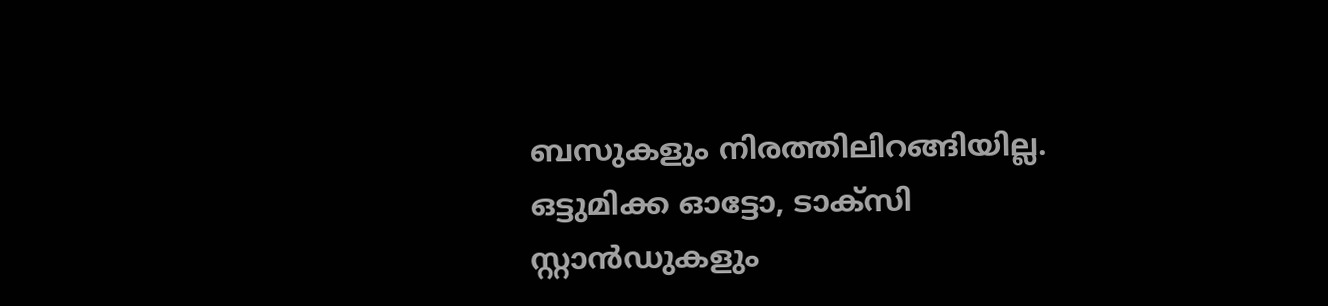ബസുകളും നിരത്തിലിറങ്ങിയില്ല. ഒട്ടുമിക്ക ഓട്ടോ, ടാക്സി സ്റ്റാൻഡുകളും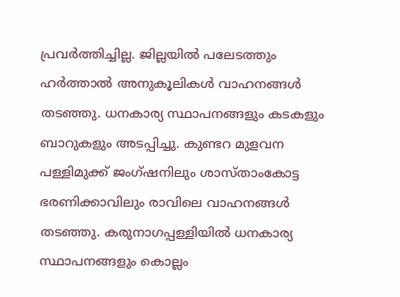പ്രവർത്തിച്ചില്ല. ജില്ലയിൽ പലേടത്തും ഹർത്താൽ അനുകൂലികൾ വാഹനങ്ങൾ തടഞ്ഞു. ധനകാര്യ സ്ഥാപനങ്ങളും കടകളും ബാറുകളും അടപ്പിച്ചു. കുണ്ടറ മുളവന പള്ളിമുക്ക് ജംഗ്ഷനിലും ശാസ്താംകോട്ട ഭരണിക്കാവിലും രാവിലെ വാഹനങ്ങൾ തടഞ്ഞു. കരുനാഗപ്പള്ളിയിൽ ധനകാര്യ സ്ഥാപനങ്ങളും കൊല്ലം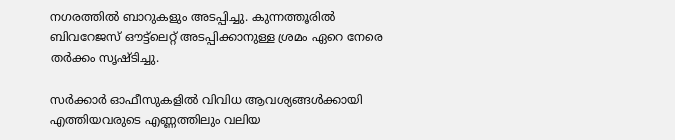നഗരത്തിൽ ബാറുകളും അടപ്പിച്ചു. കുന്നത്തൂരിൽ ബിവറേജസ് ഔട്ട്ലെറ്റ് അടപ്പിക്കാനുള്ള ശ്രമം ഏറെ നേരെ തർക്കം സൃഷ്ടിച്ചു.

സർക്കാർ ഓഫീസുകളിൽ വിവിധ ആവശ്യങ്ങൾക്കായി എത്തിയവരുടെ എണ്ണത്തിലും വലിയ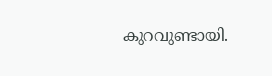കുറവുണ്ടായി.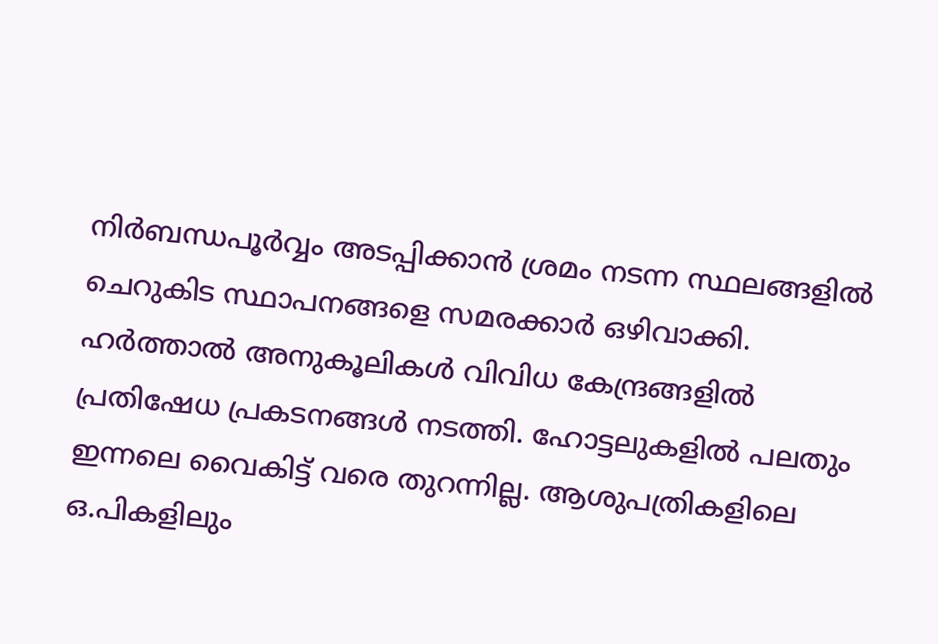നിർബന്ധപൂർവ്വം അടപ്പിക്കാൻ ശ്രമം നടന്ന സ്ഥലങ്ങളിൽ ചെറുകിട സ്ഥാപനങ്ങളെ സമരക്കാർ ഒഴിവാക്കി. ഹർത്താൽ അനുകൂലികൾ വിവിധ കേന്ദ്രങ്ങളിൽ പ്രതിഷേധ പ്രകടനങ്ങൾ നടത്തി. ഹോട്ടലുകളിൽ പലതും ഇന്നലെ വൈകിട്ട് വരെ തുറന്നില്ല. ആശുപത്രികളിലെ ഒ.പികളിലും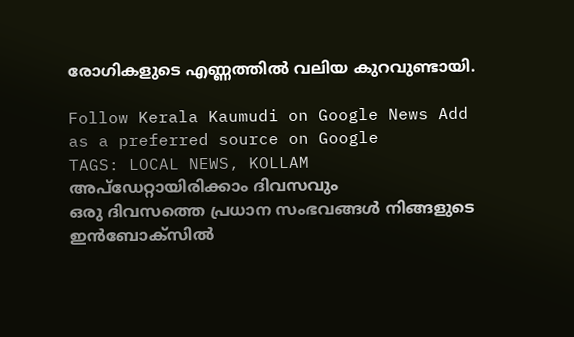രോഗികളുടെ എണ്ണത്തിൽ വലിയ കുറവുണ്ടായി.

Follow Kerala Kaumudi on Google News Add as a preferred source on Google
TAGS: LOCAL NEWS, KOLLAM
അപ്ഡേറ്റായിരിക്കാം ദിവസവും
ഒരു ദിവസത്തെ പ്രധാന സംഭവങ്ങൾ നിങ്ങളുടെ ഇൻബോക്സിൽ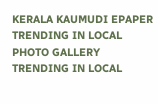KERALA KAUMUDI EPAPER
TRENDING IN LOCAL
PHOTO GALLERY
TRENDING IN LOCAL